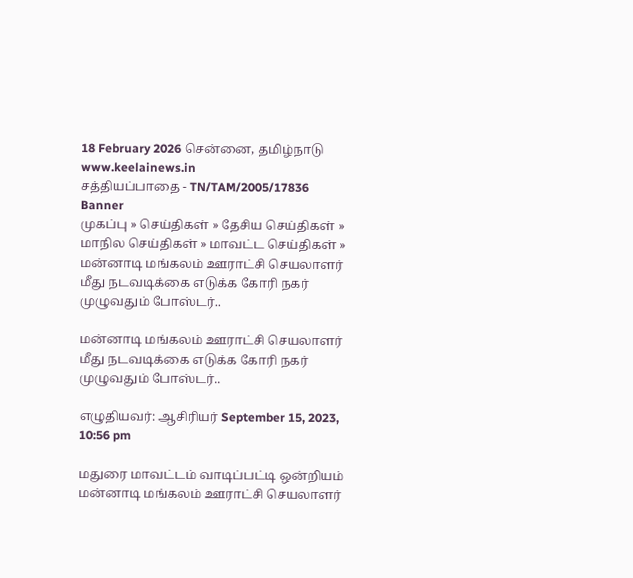18 February 2026 சென்னை, தமிழ்நாடு
www.keelainews.in
சத்தியப்பாதை - TN/TAM/2005/17836
Banner
முகப்பு » செய்திகள் » தேசிய செய்திகள் » மாநில செய்திகள் » மாவட்ட செய்திகள் » மன்னாடி மங்கலம் ஊராட்சி செயலாளர் மீது நடவடிக்கை எடுக்க கோரி நகர் முழுவதும் போஸ்டர்..

மன்னாடி மங்கலம் ஊராட்சி செயலாளர் மீது நடவடிக்கை எடுக்க கோரி நகர் முழுவதும் போஸ்டர்..

எழுதியவர்: ஆசிரியர் September 15, 2023, 10:56 pm

மதுரை மாவட்டம் வாடிப்பட்டி ஒன்றியம் மன்னாடி மங்கலம் ஊராட்சி செயலாளர்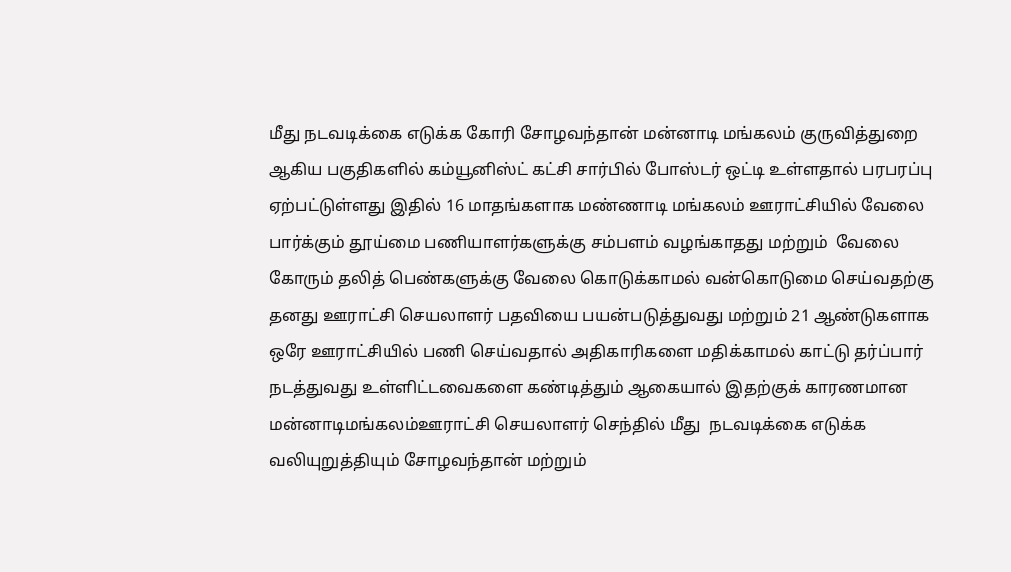மீது நடவடிக்கை எடுக்க கோரி சோழவந்தான் மன்னாடி மங்கலம் குருவித்துறை ஆகிய பகுதிகளில் கம்யூனிஸ்ட் கட்சி சார்பில் போஸ்டர் ஒட்டி உள்ளதால் பரபரப்பு ஏற்பட்டுள்ளது இதில் 16 மாதங்களாக மண்ணாடி மங்கலம் ஊராட்சியில் வேலை பார்க்கும் தூய்மை பணியாளர்களுக்கு சம்பளம் வழங்காதது மற்றும்  வேலை கோரும் தலித் பெண்களுக்கு வேலை கொடுக்காமல் வன்கொடுமை செய்வதற்கு தனது ஊராட்சி செயலாளர் பதவியை பயன்படுத்துவது மற்றும் 21 ஆண்டுகளாக ஒரே ஊராட்சியில் பணி செய்வதால் அதிகாரிகளை மதிக்காமல் காட்டு தர்ப்பார் நடத்துவது உள்ளிட்டவைகளை கண்டித்தும் ஆகையால் இதற்குக் காரணமான மன்னாடிமங்கலம்ஊராட்சி செயலாளர் செந்தில் மீது  நடவடிக்கை எடுக்க வலியுறுத்தியும் சோழவந்தான் மற்றும்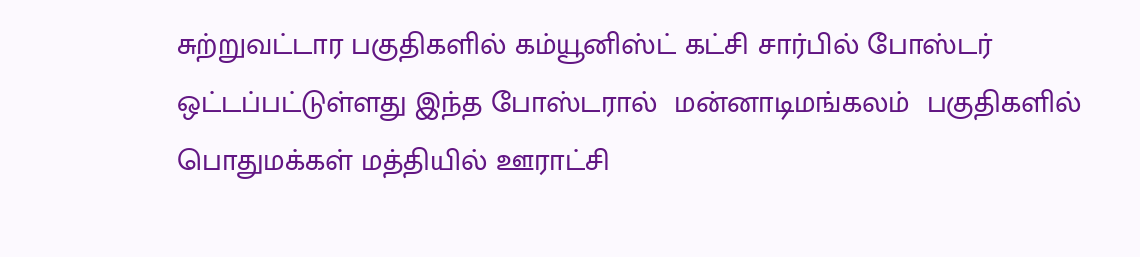சுற்றுவட்டார பகுதிகளில் கம்யூனிஸ்ட் கட்சி சார்பில் போஸ்டர் ஒட்டப்பட்டுள்ளது இந்த போஸ்டரால்  மன்னாடிமங்கலம்  பகுதிகளில் பொதுமக்கள் மத்தியில் ஊராட்சி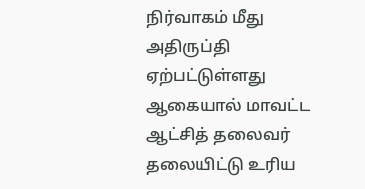நிர்வாகம் மீது அதிருப்தி ஏற்பட்டுள்ளது ஆகையால் மாவட்ட ஆட்சித் தலைவர் தலையிட்டு உரிய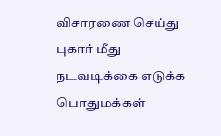விசாரணை செய்து புகார் மீது நடவடிக்கை எடுக்க பொதுமக்கள்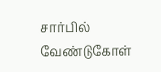சார்பில் வேண்டுகோள்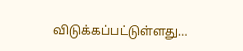விடுக்கப்பட்டுள்ளது…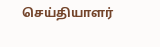செய்தியாளர்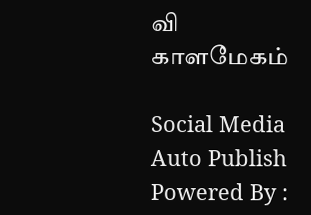வி காளமேகம்

Social Media Auto Publish Powered By :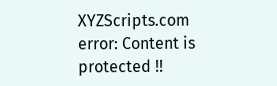XYZScripts.com
error: Content is protected !!